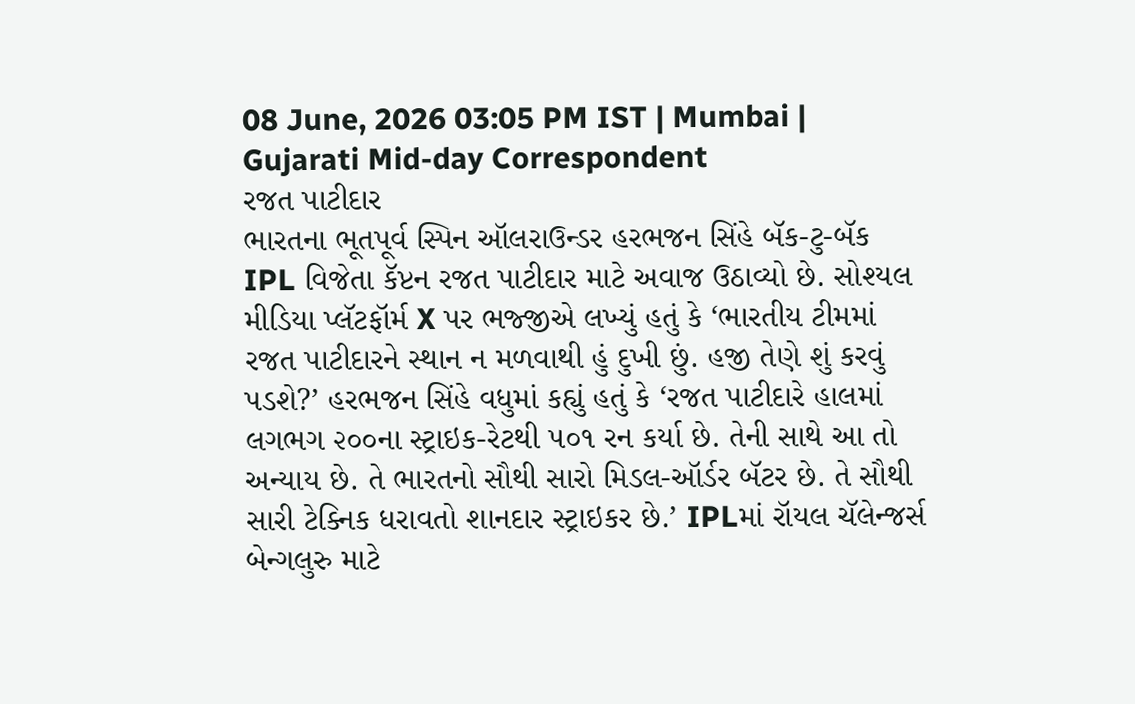08 June, 2026 03:05 PM IST | Mumbai | Gujarati Mid-day Correspondent
રજત પાટીદાર
ભારતના ભૂતપૂર્વ સ્પિન ઑલરાઉન્ડર હરભજન સિંહે બૅક-ટુ-બૅક IPL વિજેતા કૅપ્ટન રજત પાટીદાર માટે અવાજ ઉઠાવ્યો છે. સોશ્યલ મીડિયા પ્લૅટફૉર્મ X પર ભજ્જીએ લખ્યું હતું કે ‘ભારતીય ટીમમાં રજત પાટીદારને સ્થાન ન મળવાથી હું દુખી છું. હજી તેણે શું કરવું પડશે?’ હરભજન સિંહે વધુમાં કહ્યું હતું કે ‘રજત પાટીદારે હાલમાં લગભગ ૨૦૦ના સ્ટ્રાઇક-રેટથી ૫૦૧ રન કર્યા છે. તેની સાથે આ તો અન્યાય છે. તે ભારતનો સૌથી સારો મિડલ-ઑર્ડર બૅટર છે. તે સૌથી સારી ટેક્નિક ધરાવતો શાનદાર સ્ટ્રાઇકર છે.’ IPLમાં રૉયલ ચૅલેન્જર્સ બેન્ગલુરુ માટે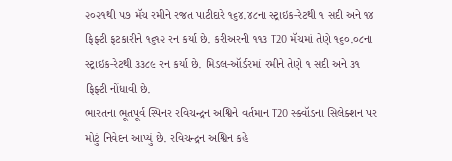૨૦૨૧થી ૫૭ મૅચ રમીને રજત પાટીદારે ૧૬૪.૪૮ના સ્ટ્રાઇક-રેટથી ૧ સદી અને ૧૪ ફિફ્ટી ફટકારીને ૧૬૧૨ રન કર્યા છે. કરીઅરની ૧૧૩ T20 મૅચમાં તેણે ૧૬૦.૦૮ના સ્ટ્રાઇક-રેટથી ૩૩૮૯ રન કર્યા છે. મિડલ-ઑર્ડરમાં રમીને તેણે ૧ સદી અને ૩૧ ફિફ્ટી નોંધાવી છે.
ભારતના ભૂતપૂર્વ સ્પિનર રવિચન્દ્રન અશ્વિને વર્તમાન T20 સ્ક્વૉડના સિલેક્શન પર મોટું નિવેદન આપ્યું છે. રવિચન્દ્રન અશ્વિન કહે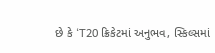છે કે ‘T20 ક્રિકેટમાં અનુભવ, સ્કિલ્સમાં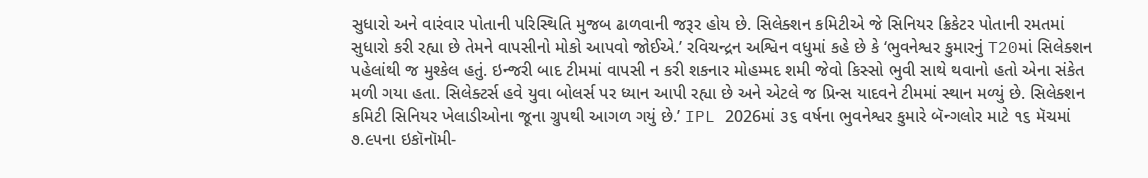સુધારો અને વારંવાર પોતાની પરિસ્થિતિ મુજબ ઢાળવાની જરૂર હોય છે. સિલેક્શન કમિટીએ જે સિનિયર ક્રિકેટર પોતાની રમતમાં સુધારો કરી રહ્યા છે તેમને વાપસીનો મોકો આપવો જોઈએ.’ રવિચન્દ્રન અશ્વિન વધુમાં કહે છે કે ‘ભુવનેશ્વર કુમારનું T20માં સિલેક્શન પહેલાંથી જ મુશ્કેલ હતું. ઇન્જરી બાદ ટીમમાં વાપસી ન કરી શકનાર મોહમ્મદ શમી જેવો કિસ્સો ભુવી સાથે થવાનો હતો એના સંકેત મળી ગયા હતા. સિલેક્ટર્સ હવે યુવા બોલર્સ પર ધ્યાન આપી રહ્યા છે અને એટલે જ પ્રિન્સ યાદવને ટીમમાં સ્થાન મળ્યું છે. સિલેક્શન કમિટી સિનિયર ખેલાડીઓના જૂના ગ્રુપથી આગળ ગયું છે.’ IPL 2026માં ૩૬ વર્ષના ભુવનેશ્વર કુમારે બૅન્ગલોર માટે ૧૬ મૅચમાં ૭.૯૫ના ઇકૉનૉમી-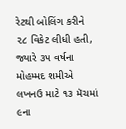રેટથી બોલિંગ કરીને ૨૮ વિકેટ લીધી હતી, જ્યારે ૩૫ વર્ષના મોહમ્મદ શમીએ લખનઉ માટે ૧૩ મૅચમાં ૯ના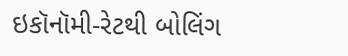ઇકૉનૉમી-રેટથી બોલિંગ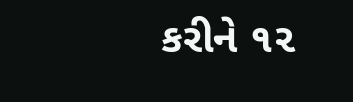કરીને ૧૨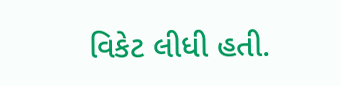વિકેટ લીધી હતી.